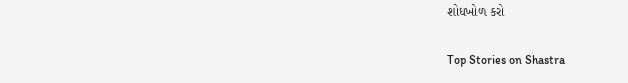શોધખોળ કરો

Top Stories on Shastra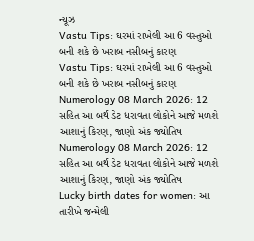ન્યૂઝ
Vastu Tips: ઘરમાં રાખેલી આ 6 વસ્તુઓ બની શકે છે ખરાબ નસીબનું કારણ
Vastu Tips: ઘરમાં રાખેલી આ 6 વસ્તુઓ બની શકે છે ખરાબ નસીબનું કારણ
Numerology 08 March 2026: 12 સહિત આ બર્થ ડેટ ધરાવતા લોકોને આજે મળશે આશાનું કિરણ, જાણો અંક જ્યોતિષ
Numerology 08 March 2026: 12 સહિત આ બર્થ ડેટ ધરાવતા લોકોને આજે મળશે આશાનું કિરણ, જાણો અંક જ્યોતિષ
Lucky birth dates for women: આ તારીખે જન્મેલી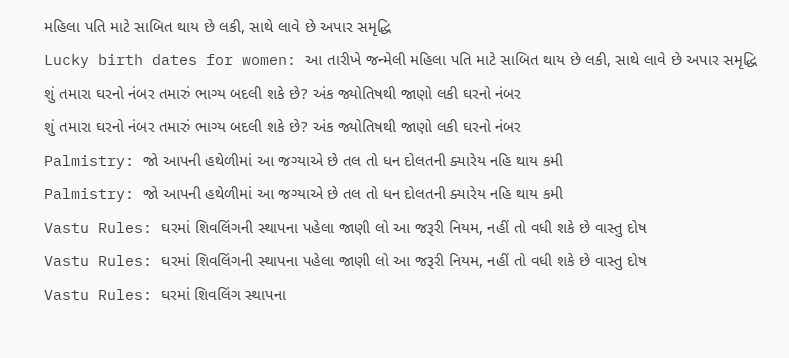મહિલા પતિ માટે સાબિત થાય છે લકી, સાથે લાવે છે અપાર સમૃદ્ધિ
Lucky birth dates for women: આ તારીખે જન્મેલી મહિલા પતિ માટે સાબિત થાય છે લકી, સાથે લાવે છે અપાર સમૃદ્ધિ
શું તમારા ઘરનો નંબર તમારું ભાગ્ય બદલી શકે છે? અંક જ્યોતિષથી જાણો લકી ઘરનો નંબર
શું તમારા ઘરનો નંબર તમારું ભાગ્ય બદલી શકે છે? અંક જ્યોતિષથી જાણો લકી ઘરનો નંબર
Palmistry: જો આપની હથેળીમાં આ જગ્યાએ છે તલ તો ધન દોલતની ક્યારેય નહિ થાય કમી
Palmistry: જો આપની હથેળીમાં આ જગ્યાએ છે તલ તો ધન દોલતની ક્યારેય નહિ થાય કમી
Vastu Rules: ઘરમાં શિવલિંગની સ્થાપના પહેલા જાણી લો આ જરૂરી નિયમ, નહીં તો વધી શકે છે વાસ્તુ દોષ
Vastu Rules: ઘરમાં શિવલિંગની સ્થાપના પહેલા જાણી લો આ જરૂરી નિયમ, નહીં તો વધી શકે છે વાસ્તુ દોષ
Vastu Rules: ઘરમાં શિવલિંગ સ્થાપના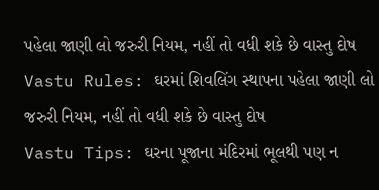પહેલા જાણી લો જરુરી નિયમ, નહીં તો વધી શકે છે વાસ્તુ દોષ
Vastu Rules: ઘરમાં શિવલિંગ સ્થાપના પહેલા જાણી લો જરુરી નિયમ, નહીં તો વધી શકે છે વાસ્તુ દોષ
Vastu Tips: ઘરના પૂજાના મંદિરમાં ભૂલથી પણ ન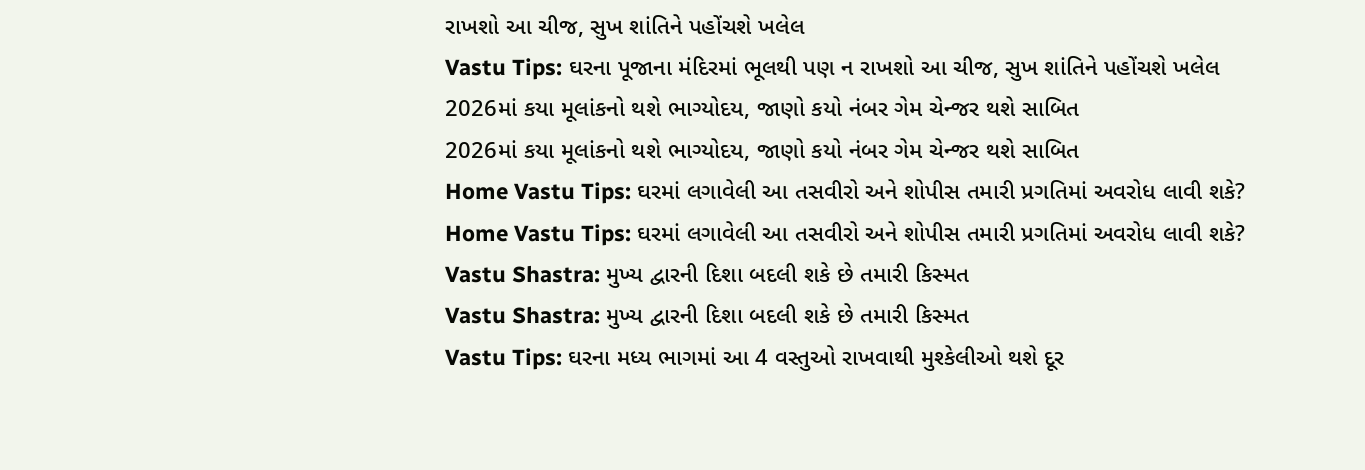રાખશો આ ચીજ, સુખ શાંતિને પહોંચશે ખલેલ
Vastu Tips: ઘરના પૂજાના મંદિરમાં ભૂલથી પણ ન રાખશો આ ચીજ, સુખ શાંતિને પહોંચશે ખલેલ
2026માં કયા મૂલાંકનો થશે ભાગ્યોદય, જાણો કયો નંબર ગેમ ચેન્જર થશે સાબિત
2026માં કયા મૂલાંકનો થશે ભાગ્યોદય, જાણો કયો નંબર ગેમ ચેન્જર થશે સાબિત
Home Vastu Tips: ઘરમાં લગાવેલી આ તસવીરો અને શોપીસ તમારી પ્રગતિમાં અવરોધ લાવી શકે?
Home Vastu Tips: ઘરમાં લગાવેલી આ તસવીરો અને શોપીસ તમારી પ્રગતિમાં અવરોધ લાવી શકે?
Vastu Shastra: મુખ્ય દ્વારની દિશા બદલી શકે છે તમારી કિસ્મત
Vastu Shastra: મુખ્ય દ્વારની દિશા બદલી શકે છે તમારી કિસ્મત
Vastu Tips: ઘરના મધ્ય ભાગમાં આ 4 વસ્તુઓ રાખવાથી મુશ્કેલીઓ થશે દૂર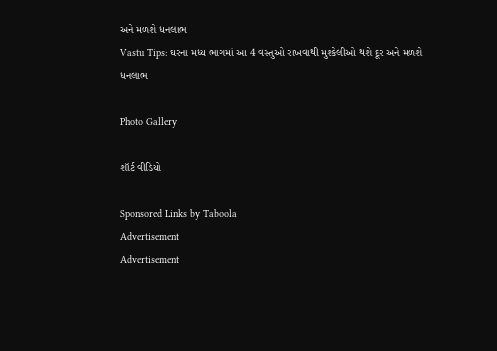અને મળશે ધનલાભ
Vastu Tips: ઘરના મધ્ય ભાગમાં આ 4 વસ્તુઓ રાખવાથી મુશ્કેલીઓ થશે દૂર અને મળશે ધનલાભ

Photo Gallery

શૉર્ટ વીડિયો

Sponsored Links by Taboola
Advertisement
Advertisement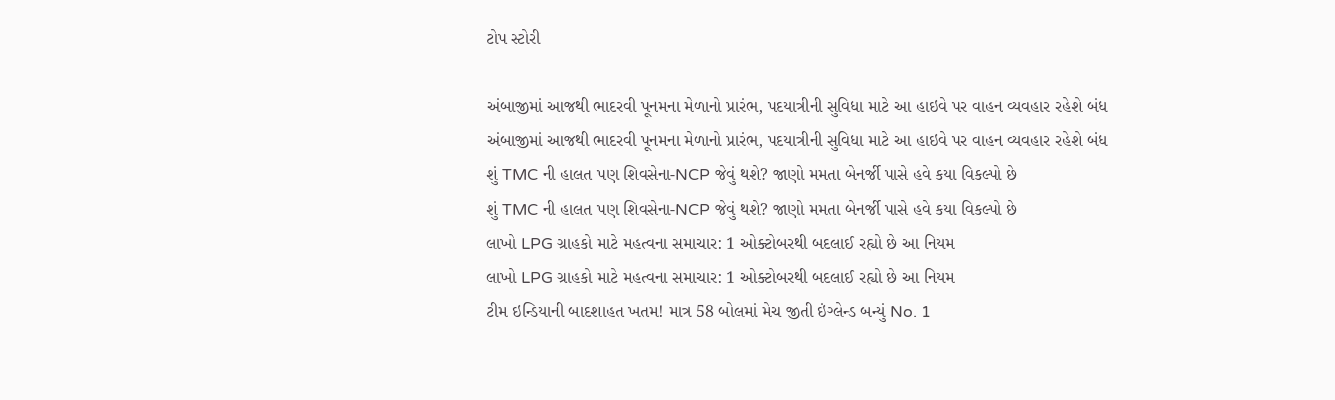ટોપ સ્ટોરી

અંબાજીમાં આજથી ભાદરવી પૂનમના મેળાનો પ્રારંભ, પદયાત્રીની સુવિધા માટે આ હાઇવે પર વાહન વ્યવહાર રહેશે બંધ
અંબાજીમાં આજથી ભાદરવી પૂનમના મેળાનો પ્રારંભ, પદયાત્રીની સુવિધા માટે આ હાઇવે પર વાહન વ્યવહાર રહેશે બંધ
શું TMC ની હાલત પણ શિવસેના-NCP જેવું થશે? જાણો મમતા બેનર્જી પાસે હવે કયા વિકલ્પો છે
શું TMC ની હાલત પણ શિવસેના-NCP જેવું થશે? જાણો મમતા બેનર્જી પાસે હવે કયા વિકલ્પો છે
લાખો LPG ગ્રાહકો માટે મહત્વના સમાચાર: 1 ઓક્ટોબરથી બદલાઈ રહ્યો છે આ નિયમ
લાખો LPG ગ્રાહકો માટે મહત્વના સમાચાર: 1 ઓક્ટોબરથી બદલાઈ રહ્યો છે આ નિયમ
ટીમ ઇન્ડિયાની બાદશાહત ખતમ! માત્ર 58 બોલમાં મેચ જીતી ઇંગ્લેન્ડ બન્યું No. 1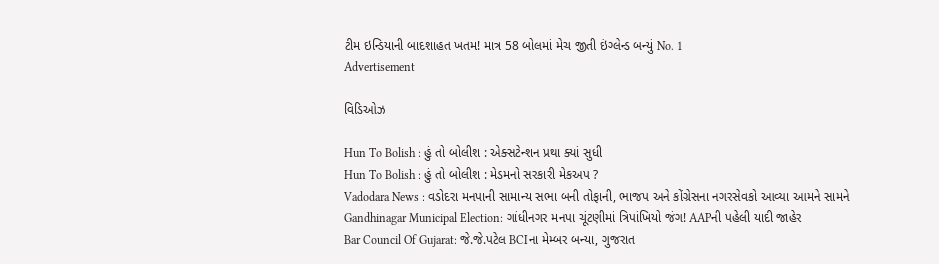ટીમ ઇન્ડિયાની બાદશાહત ખતમ! માત્ર 58 બોલમાં મેચ જીતી ઇંગ્લેન્ડ બન્યું No. 1
Advertisement

વિડિઓઝ

Hun To Bolish : હું તો બોલીશ : એક્સટેન્શન પ્રથા ક્યાં સુધી
Hun To Bolish : હું તો બોલીશ : મેડમનો સરકારી મેકઅપ ?
Vadodara News : વડોદરા મનપાની સામાન્ય સભા બની તોફાની, ભાજપ અને કોંગ્રેસના નગરસેવકો આવ્યા આમને સામને
Gandhinagar Municipal Election: ગાંધીનગર મનપા ચૂંટણીમાં ત્રિપાંખિયો જંગ! AAPની પહેલી યાદી જાહેર
Bar Council Of Gujarat: જે.જે.પટેલ BCIના મેમ્બર બન્યા, ગુજરાત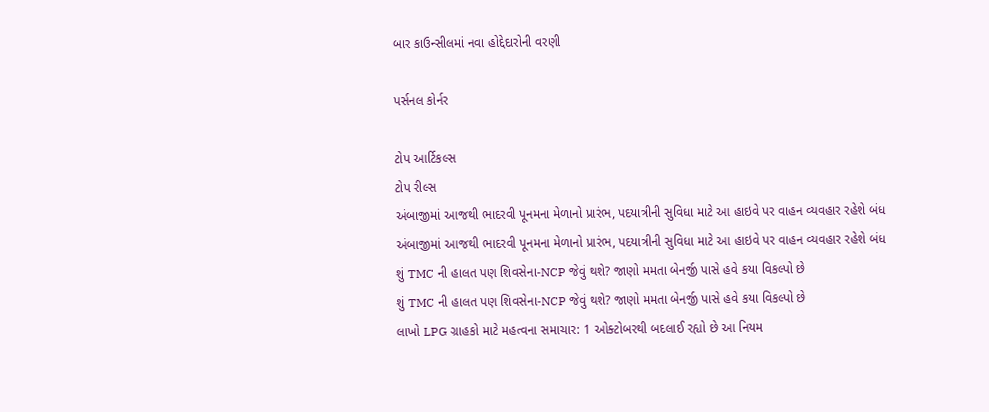બાર કાઉન્સીલમાં નવા હોદ્દેદારોની વરણી

પર્સનલ કોર્નર

ટોપ આર્ટિકલ્સ
ટોપ રીલ્સ
અંબાજીમાં આજથી ભાદરવી પૂનમના મેળાનો પ્રારંભ, પદયાત્રીની સુવિધા માટે આ હાઇવે પર વાહન વ્યવહાર રહેશે બંધ
અંબાજીમાં આજથી ભાદરવી પૂનમના મેળાનો પ્રારંભ, પદયાત્રીની સુવિધા માટે આ હાઇવે પર વાહન વ્યવહાર રહેશે બંધ
શું TMC ની હાલત પણ શિવસેના-NCP જેવું થશે? જાણો મમતા બેનર્જી પાસે હવે કયા વિકલ્પો છે
શું TMC ની હાલત પણ શિવસેના-NCP જેવું થશે? જાણો મમતા બેનર્જી પાસે હવે કયા વિકલ્પો છે
લાખો LPG ગ્રાહકો માટે મહત્વના સમાચાર: 1 ઓક્ટોબરથી બદલાઈ રહ્યો છે આ નિયમ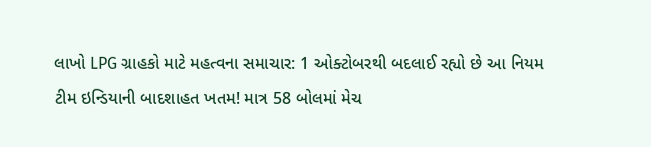લાખો LPG ગ્રાહકો માટે મહત્વના સમાચાર: 1 ઓક્ટોબરથી બદલાઈ રહ્યો છે આ નિયમ
ટીમ ઇન્ડિયાની બાદશાહત ખતમ! માત્ર 58 બોલમાં મેચ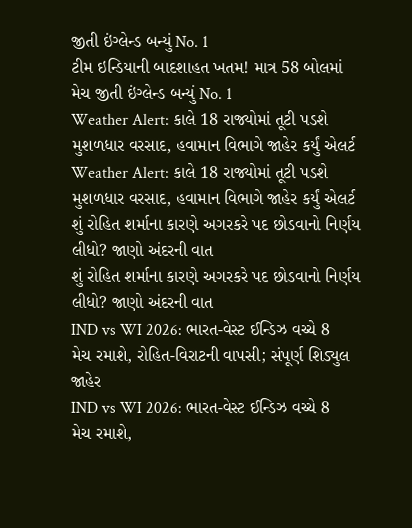જીતી ઇંગ્લેન્ડ બન્યું No. 1
ટીમ ઇન્ડિયાની બાદશાહત ખતમ! માત્ર 58 બોલમાં મેચ જીતી ઇંગ્લેન્ડ બન્યું No. 1
Weather Alert: કાલે 18 રાજ્યોમાં તૂટી પડશે મુશળધાર વરસાદ, હવામાન વિભાગે જાહેર કર્યું એલર્ટ
Weather Alert: કાલે 18 રાજ્યોમાં તૂટી પડશે મુશળધાર વરસાદ, હવામાન વિભાગે જાહેર કર્યું એલર્ટ
શું રોહિત શર્માના કારણે અગરકરે પદ છોડવાનો નિર્ણય લીધો? જાણો અંદરની વાત
શું રોહિત શર્માના કારણે અગરકરે પદ છોડવાનો નિર્ણય લીધો? જાણો અંદરની વાત
IND vs WI 2026: ભારત-વેસ્ટ ઈન્ડિઝ વચ્ચે 8 મેચ રમાશે, રોહિત-વિરાટની વાપસી; સંપૂર્ણ શિડ્યુલ જાહેર
IND vs WI 2026: ભારત-વેસ્ટ ઈન્ડિઝ વચ્ચે 8 મેચ રમાશે,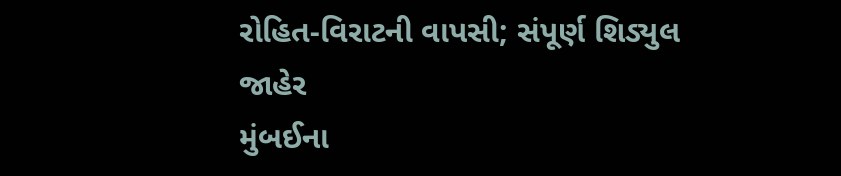રોહિત-વિરાટની વાપસી; સંપૂર્ણ શિડ્યુલ જાહેર
મુંબઈના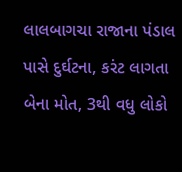લાલબાગચા રાજાના પંડાલ પાસે દુર્ઘટના, કરંટ લાગતા બેના મોત, 3થી વધુ લોકો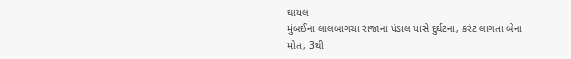ઘાયલ
મુંબઈના લાલબાગચા રાજાના પંડાલ પાસે દુર્ઘટના, કરંટ લાગતા બેના મોત, 3થી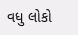વધુ લોકો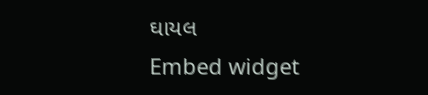ઘાયલ
Embed widget